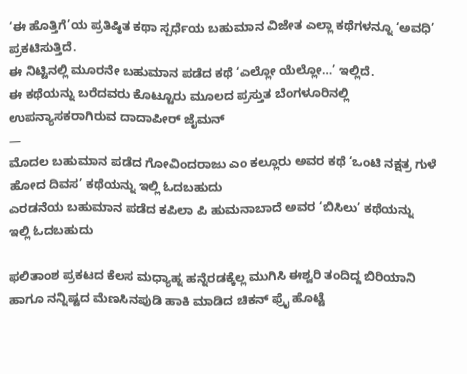‘ಈ ಹೊತ್ತಿಗೆ’ಯ ಪ್ರತಿಷ್ಠಿತ ಕಥಾ ಸ್ಪರ್ಧೆಯ ಬಹುಮಾನ ವಿಜೇತ ಎಲ್ಲಾ ಕಥೆಗಳನ್ನೂ ‘ಅವಧಿ’ ಪ್ರಕಟಿಸುತ್ತಿದೆ.
ಈ ನಿಟ್ಟಿನಲ್ಲಿ ಮೂರನೇ ಬಹುಮಾನ ಪಡೆದ ಕಥೆ ‘ಎಲ್ಲೋ ಯೆಲ್ಲೋ…’ ಇಲ್ಲಿದೆ.
ಈ ಕಥೆಯನ್ನು ಬರೆದವರು ಕೊಟ್ಟೂರು ಮೂಲದ ಪ್ರಸ್ತುತ ಬೆಂಗಳೂರಿನಲ್ಲಿ ಉಪನ್ಯಾಸಕರಾಗಿರುವ ದಾದಾಪೀರ್ ಜೈಮನ್
—
ಮೊದಲ ಬಹುಮಾನ ಪಡೆದ ಗೋವಿಂದರಾಜು ಎಂ ಕಲ್ಲೂರು ಅವರ ಕಥೆ ‘ಒಂಟಿ ನಕ್ಷತ್ರ ಗುಳೆ ಹೋದ ದಿವಸ’ ಕಥೆಯನ್ನು ಇಲ್ಲಿ ಓದಬಹುದು
ಎರಡನೆಯ ಬಹುಮಾನ ಪಡೆದ ಕಪಿಲಾ ಪಿ ಹುಮನಾಬಾದೆ ಅವರ ‘ಬಿಸಿಲು’ ಕಥೆಯನ್ನು ಇಲ್ಲಿ ಓದಬಹುದು

ಫಲಿತಾಂಶ ಪ್ರಕಟದ ಕೆಲಸ ಮಧ್ಯಾಹ್ನ ಹನ್ನೆರಡಕ್ಕೆಲ್ಲ ಮುಗಿಸಿ ಈಶ್ವರಿ ತಂದಿದ್ದ ಬಿರಿಯಾನಿ ಹಾಗೂ ನನ್ನಿಷ್ಟದ ಮೆಣಸಿನಪುಡಿ ಹಾಕಿ ಮಾಡಿದ ಚಿಕನ್ ಫ್ರೈ ಹೊಟ್ಟೆ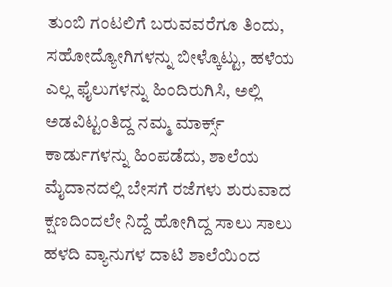ತುಂಬಿ ಗಂಟಲಿಗೆ ಬರುವವರೆಗೂ ತಿಂದು, ಸಹೋದ್ಯೋಗಿಗಳನ್ನು ಬೀಳ್ಕೊಟ್ಟು, ಹಳೆಯ ಎಲ್ಲ ಫೈಲುಗಳನ್ನು ಹಿಂದಿರುಗಿಸಿ, ಅಲ್ಲಿ ಅಡವಿಟ್ಟಂತಿದ್ದ ನಮ್ಮ ಮಾರ್ಕ್ಸ್ ಕಾರ್ಡುಗಳನ್ನು ಹಿಂಪಡೆದು, ಶಾಲೆಯ ಮೈದಾನದಲ್ಲಿ ಬೇಸಗೆ ರಜೆಗಳು ಶುರುವಾದ ಕ್ಷಣದಿಂದಲೇ ನಿದ್ದೆ ಹೋಗಿದ್ದ ಸಾಲು ಸಾಲು ಹಳದಿ ವ್ಯಾನುಗಳ ದಾಟಿ ಶಾಲೆಯಿಂದ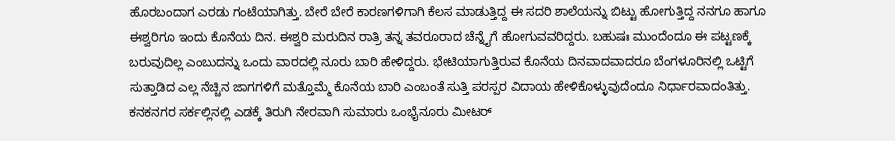ಹೊರಬಂದಾಗ ಎರಡು ಗಂಟೆಯಾಗಿತ್ತು. ಬೇರೆ ಬೇರೆ ಕಾರಣಗಳಿಗಾಗಿ ಕೆಲಸ ಮಾಡುತ್ತಿದ್ದ ಈ ಸದರಿ ಶಾಲೆಯನ್ನು ಬಿಟ್ಟು ಹೋಗುತ್ತಿದ್ದ ನನಗೂ ಹಾಗೂ ಈಶ್ವರಿಗೂ ಇಂದು ಕೊನೆಯ ದಿನ. ಈಶ್ವರಿ ಮರುದಿನ ರಾತ್ರಿ ತನ್ನ ತವರೂರಾದ ಚೆನ್ನೈಗೆ ಹೋಗುವವರಿದ್ದರು. ಬಹುಷಃ ಮುಂದೆಂದೂ ಈ ಪಟ್ಟಣಕ್ಕೆ ಬರುವುದಿಲ್ಲ ಎಂಬುದನ್ನು ಒಂದು ವಾರದಲ್ಲಿ ನೂರು ಬಾರಿ ಹೇಳಿದ್ದರು. ಭೇಟಿಯಾಗುತ್ತಿರುವ ಕೊನೆಯ ದಿನವಾದವಾದರೂ ಬೆಂಗಳೂರಿನಲ್ಲಿ ಒಟ್ಟಿಗೆ ಸುತ್ತಾಡಿದ ಎಲ್ಲ ನೆಚ್ಚಿನ ಜಾಗಗಳಿಗೆ ಮತ್ತೊಮ್ಮೆ ಕೊನೆಯ ಬಾರಿ ಎಂಬಂತೆ ಸುತ್ತಿ ಪರಸ್ಪರ ವಿದಾಯ ಹೇಳಿಕೊಳ್ಳುವುದೆಂದೂ ನಿರ್ಧಾರವಾದಂತಿತ್ತು. ಕನಕನಗರ ಸರ್ಕಲ್ಲಿನಲ್ಲಿ ಎಡಕ್ಕೆ ತಿರುಗಿ ನೇರವಾಗಿ ಸುಮಾರು ಒಂಭೈನೂರು ಮೀಟರ್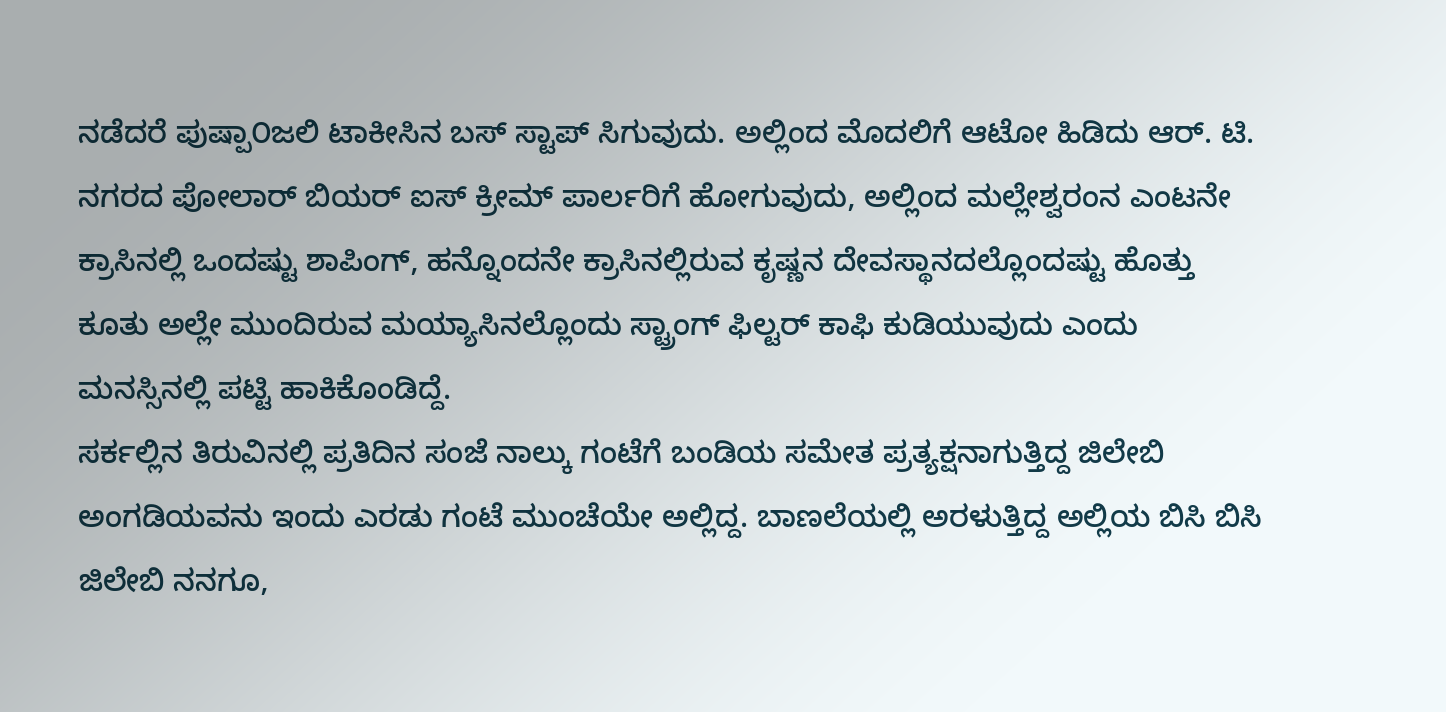ನಡೆದರೆ ಪುಷ್ಪಾ೦ಜಲಿ ಟಾಕೀಸಿನ ಬಸ್ ಸ್ಟಾಪ್ ಸಿಗುವುದು. ಅಲ್ಲಿಂದ ಮೊದಲಿಗೆ ಆಟೋ ಹಿಡಿದು ಆರ್. ಟಿ. ನಗರದ ಪೋಲಾರ್ ಬಿಯರ್ ಐಸ್ ಕ್ರೀಮ್ ಪಾರ್ಲರಿಗೆ ಹೋಗುವುದು, ಅಲ್ಲಿಂದ ಮಲ್ಲೇಶ್ವರಂನ ಎಂಟನೇ ಕ್ರಾಸಿನಲ್ಲಿ ಒಂದಷ್ಟು ಶಾಪಿಂಗ್, ಹನ್ನೊಂದನೇ ಕ್ರಾಸಿನಲ್ಲಿರುವ ಕೃಷ್ಣನ ದೇವಸ್ಥಾನದಲ್ಲೊಂದಷ್ಟು ಹೊತ್ತು ಕೂತು ಅಲ್ಲೇ ಮುಂದಿರುವ ಮಯ್ಯಾಸಿನಲ್ಲೊಂದು ಸ್ಟ್ರಾಂಗ್ ಫಿಲ್ಟರ್ ಕಾಫಿ ಕುಡಿಯುವುದು ಎಂದು ಮನಸ್ಸಿನಲ್ಲಿ ಪಟ್ಟಿ ಹಾಕಿಕೊಂಡಿದ್ದೆ.
ಸರ್ಕಲ್ಲಿನ ತಿರುವಿನಲ್ಲಿ ಪ್ರತಿದಿನ ಸಂಜೆ ನಾಲ್ಕು ಗಂಟೆಗೆ ಬಂಡಿಯ ಸಮೇತ ಪ್ರತ್ಯಕ್ಷನಾಗುತ್ತಿದ್ದ ಜಿಲೇಬಿ ಅಂಗಡಿಯವನು ಇಂದು ಎರಡು ಗಂಟೆ ಮುಂಚೆಯೇ ಅಲ್ಲಿದ್ದ. ಬಾಣಲೆಯಲ್ಲಿ ಅರಳುತ್ತಿದ್ದ ಅಲ್ಲಿಯ ಬಿಸಿ ಬಿಸಿ ಜಿಲೇಬಿ ನನಗೂ,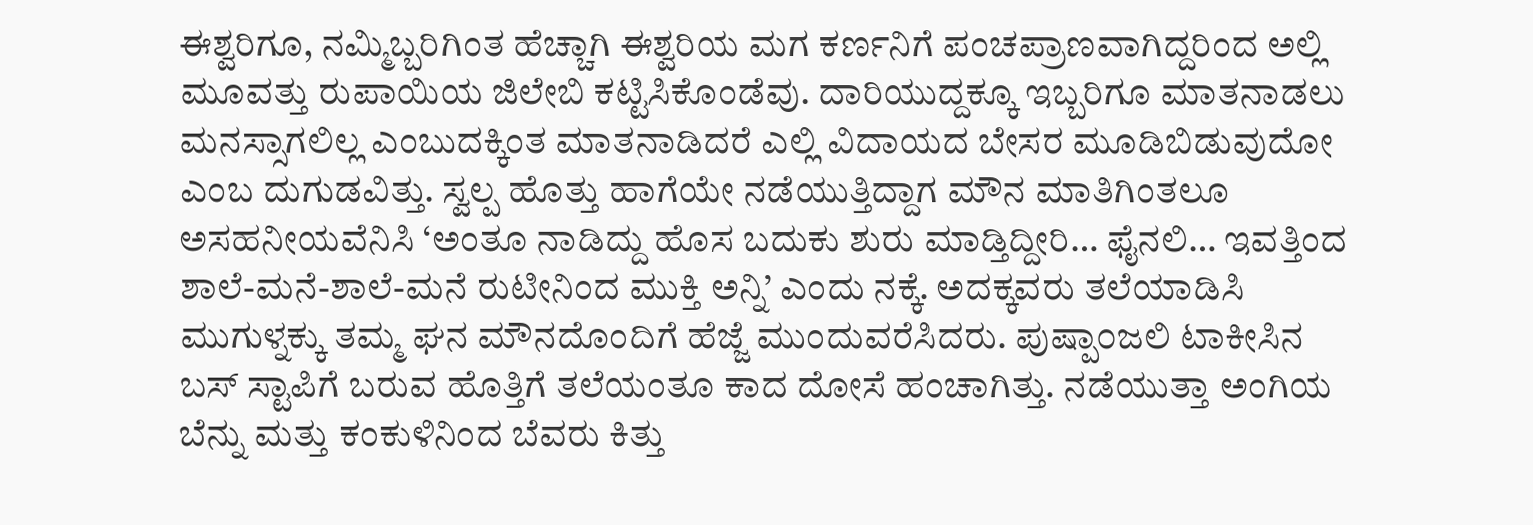ಈಶ್ವರಿಗೂ, ನಮ್ಮಿಬ್ಬರಿಗಿಂತ ಹೆಚ್ಚಾಗಿ ಈಶ್ವರಿಯ ಮಗ ಕರ್ಣನಿಗೆ ಪಂಚಪ್ರಾಣವಾಗಿದ್ದರಿಂದ ಅಲ್ಲಿ ಮೂವತ್ತು ರುಪಾಯಿಯ ಜಿಲೇಬಿ ಕಟ್ಟಿಸಿಕೊಂಡೆವು. ದಾರಿಯುದ್ದಕ್ಕೂ ಇಬ್ಬರಿಗೂ ಮಾತನಾಡಲು ಮನಸ್ಸಾಗಲಿಲ್ಲ ಎಂಬುದಕ್ಕಿಂತ ಮಾತನಾಡಿದರೆ ಎಲ್ಲಿ ವಿದಾಯದ ಬೇಸರ ಮೂಡಿಬಿಡುವುದೋ ಎಂಬ ದುಗುಡವಿತ್ತು. ಸ್ವಲ್ಪ ಹೊತ್ತು ಹಾಗೆಯೇ ನಡೆಯುತ್ತಿದ್ದಾಗ ಮೌನ ಮಾತಿಗಿಂತಲೂ ಅಸಹನೀಯವೆನಿಸಿ ‘ಅಂತೂ ನಾಡಿದ್ದು ಹೊಸ ಬದುಕು ಶುರು ಮಾಡ್ತಿದ್ದೀರಿ… ಫೈನಲಿ… ಇವತ್ತಿಂದ ಶಾಲೆ-ಮನೆ-ಶಾಲೆ-ಮನೆ ರುಟೀನಿಂದ ಮುಕ್ತಿ ಅನ್ನಿ’ ಎಂದು ನಕ್ಕೆ. ಅದಕ್ಕವರು ತಲೆಯಾಡಿಸಿ ಮುಗುಳ್ನಕ್ಕು ತಮ್ಮ ಘನ ಮೌನದೊಂದಿಗೆ ಹೆಜ್ಜೆ ಮುಂದುವರೆಸಿದರು. ಪುಷ್ಪಾ೦ಜಲಿ ಟಾಕೀಸಿನ ಬಸ್ ಸ್ಟಾಪಿಗೆ ಬರುವ ಹೊತ್ತಿಗೆ ತಲೆಯಂತೂ ಕಾದ ದೋಸೆ ಹಂಚಾಗಿತ್ತು. ನಡೆಯುತ್ತಾ ಅಂಗಿಯ ಬೆನ್ನು ಮತ್ತು ಕಂಕುಳಿನಿಂದ ಬೆವರು ಕಿತ್ತು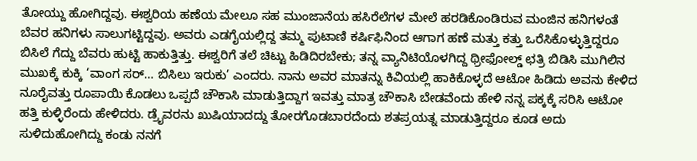ತೋಯ್ದು ಹೋಗಿದ್ದವು. ಈಶ್ವರಿಯ ಹಣೆಯ ಮೇಲೂ ಸಹ ಮುಂಜಾನೆಯ ಹಸಿರೆಲೆಗಳ ಮೇಲೆ ಹರಡಿಕೊಂಡಿರುವ ಮಂಜಿನ ಹನಿಗಳಂತೆ ಬೆವರ ಹನಿಗಳು ಸಾಲುಗಟ್ಟಿದ್ದವು. ಅವರು ಎಡಗೈಯಲ್ಲಿದ್ದ ತಮ್ಮ ಪುಟಾಣಿ ಕರ್ಷಿಫಿನಿಂದ ಆಗಾಗ ಹಣೆ ಮತ್ತು ಕತ್ತು ಒರೆಸಿಕೊಳ್ಳುತ್ತಿದ್ದರೂ ಬಿಸಿಲೆ ಗೆದ್ದು ಬೆವರು ಹುಟ್ಟಿ ಹಾಕುತ್ತಿತ್ತು. ಈಶ್ವರಿಗೆ ತಲೆ ಚಿಟ್ಟು ಹಿಡಿದಿರಬೇಕು; ತನ್ನ ವ್ಯಾನಿಟಿಯೊಳಗಿದ್ದ ಥ್ರೀಫೋಲ್ಡ್ ಛತ್ರಿ ಬಿಡಿಸಿ ಮುಗಿಲಿನ ಮುಖಕ್ಕೆ ಕುಕ್ಕಿ ‘ವಾಂಗ ಸರ್… ಬಿಸಿಲು ಇರುಕು’ ಎಂದರು. ನಾನು ಅವರ ಮಾತನ್ನು ಕಿವಿಯಲ್ಲಿ ಹಾಕಿಕೊಳ್ಳದೆ ಆಟೋ ಹಿಡಿದು ಅವನು ಕೇಳಿದ ನೂರೈವತ್ತು ರೂಪಾಯಿ ಕೊಡಲು ಒಪ್ಪದೆ ಚೌಕಾಸಿ ಮಾಡುತ್ತಿದ್ದಾಗ ಇವತ್ತು ಮಾತ್ರ ಚೌಕಾಸಿ ಬೇಡವೆಂದು ಹೇಳಿ ನನ್ನ ಪಕ್ಕಕ್ಕೆ ಸರಿಸಿ ಆಟೋ ಹತ್ತಿ ಕುಳ್ಳಿರೆಂದು ಹೇಳಿದರು. ಡ್ರೈವರನು ಖುಷಿಯಾದದ್ದು ತೋರಗೊಡಬಾರದೆಂದು ಶತಪ್ರಯತ್ನ ಮಾಡುತ್ತಿದ್ದರೂ ಕೂಡ ಅದು ಸುಳಿದುಹೋಗಿದ್ದು ಕಂಡು ನನಗೆ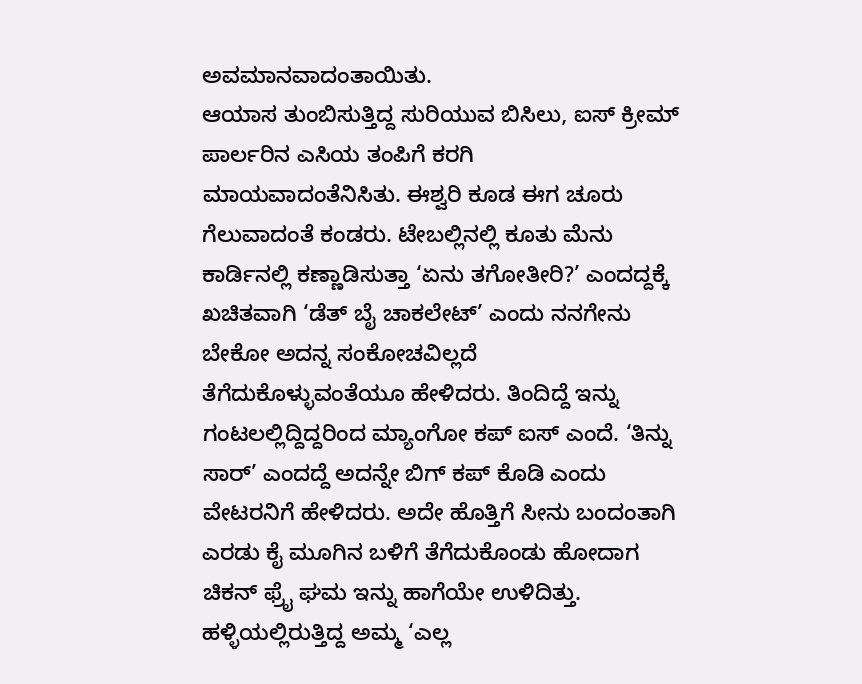ಅವಮಾನವಾದಂತಾಯಿತು.
ಆಯಾಸ ತುಂಬಿಸುತ್ತಿದ್ದ ಸುರಿಯುವ ಬಿಸಿಲು, ಐಸ್ ಕ್ರೀಮ್ ಪಾರ್ಲರಿನ ಎಸಿಯ ತಂಪಿಗೆ ಕರಗಿ ಮಾಯವಾದಂತೆನಿಸಿತು. ಈಶ್ವರಿ ಕೂಡ ಈಗ ಚೂರು ಗೆಲುವಾದಂತೆ ಕಂಡರು. ಟೇಬಲ್ಲಿನಲ್ಲಿ ಕೂತು ಮೆನು ಕಾರ್ಡಿನಲ್ಲಿ ಕಣ್ಣಾಡಿಸುತ್ತಾ ‘ಏನು ತಗೋತೀರಿ?’ ಎಂದದ್ದಕ್ಕೆ ಖಚಿತವಾಗಿ ‘ಡೆತ್ ಬೈ ಚಾಕಲೇಟ್’ ಎಂದು ನನಗೇನು ಬೇಕೋ ಅದನ್ನ ಸಂಕೋಚವಿಲ್ಲದೆ ತೆಗೆದುಕೊಳ್ಳುವಂತೆಯೂ ಹೇಳಿದರು. ತಿಂದಿದ್ದೆ ಇನ್ನು ಗಂಟಲಲ್ಲಿದ್ದಿದ್ದರಿಂದ ಮ್ಯಾಂಗೋ ಕಪ್ ಐಸ್ ಎಂದೆ. ‘ತಿನ್ನು ಸಾರ್’ ಎಂದದ್ದೆ ಅದನ್ನೇ ಬಿಗ್ ಕಪ್ ಕೊಡಿ ಎಂದು ವೇಟರನಿಗೆ ಹೇಳಿದರು. ಅದೇ ಹೊತ್ತಿಗೆ ಸೀನು ಬಂದಂತಾಗಿ ಎರಡು ಕೈ ಮೂಗಿನ ಬಳಿಗೆ ತೆಗೆದುಕೊಂಡು ಹೋದಾಗ ಚಿಕನ್ ಫ್ರೈ ಘಮ ಇನ್ನು ಹಾಗೆಯೇ ಉಳಿದಿತ್ತು. ಹಳ್ಳಿಯಲ್ಲಿರುತ್ತಿದ್ದ ಅಮ್ಮ ‘ಎಲ್ಲ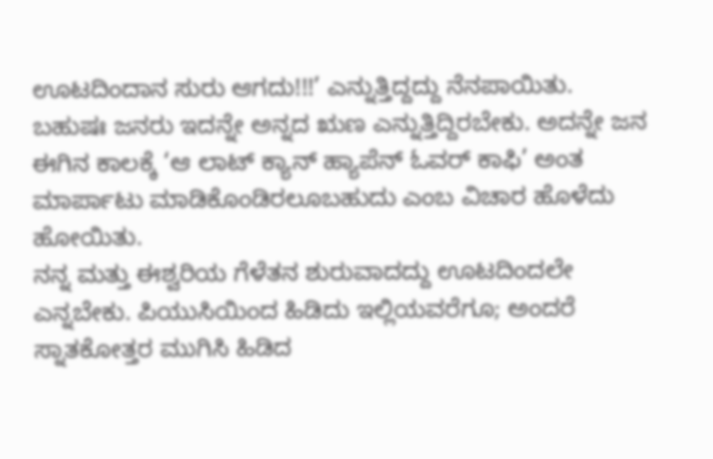ಊಟದಿಂದಾನ ಸುರು ಆಗದು!!!’ ಎನ್ನುತ್ತಿದ್ದದ್ದು ನೆನಪಾಯಿತು. ಬಹುಷಃ ಜನರು ಇದನ್ನೇ ಅನ್ನದ ಋಣ ಎನ್ನುತ್ತಿದ್ದಿರಬೇಕು. ಅದನ್ನೇ ಜನ ಈಗಿನ ಕಾಲಕ್ಕೆ ‘ಆ ಲಾಟ್ ಕ್ಯಾನ್ ಹ್ಯಾಪೆನ್ ಓವರ್ ಕಾಫಿ’ ಅಂತ ಮಾರ್ಪಾಟು ಮಾಡಿಕೊಂಡಿರಲೂಬಹುದು ಎಂಬ ವಿಚಾರ ಹೊಳೆದು ಹೋಯಿತು.
ನನ್ನ ಮತ್ತು ಈಶ್ವರಿಯ ಗೆಳೆತನ ಶುರುವಾದದ್ದು ಊಟದಿಂದಲೇ ಎನ್ನಬೇಕು. ಪಿಯುಸಿಯಿಂದ ಹಿಡಿದು ಇಲ್ಲಿಯವರೆಗೂ; ಅಂದರೆ ಸ್ನಾತಕೋತ್ತರ ಮುಗಿಸಿ ಹಿಡಿದ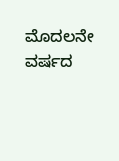ಮೊದಲನೇ ವರ್ಷದ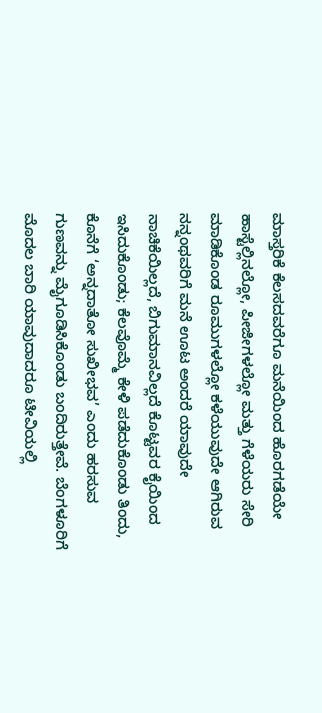ಮಾಸ್ತರಿಕೆ ಕೆಲಸದವರೆಗೂ ಮನೆಯಿಂದ ಹೊರಗಡೆಯೇ ಹಾಸ್ಟೆಲ್ಲಿನಲ್ಲೋ, ಪೀಜೀಗಳಲ್ಲೋ ಮತ್ತು ಗೆಳೆಯರು ಸೇರಿ ಮಾಡಿಕೊಂಡ ರೂಮುಗಳಲ್ಲೋ ಕಳೆಯುವುದೇ ಆಗಿರುವ ನನ್ನಂಥವರಿಗೆ ಮನೆ ಊಟ ಅಂದರೆ ಯಾವುದೇ ನಾಚಿಕೆಯಿಲ್ಲದೆ, ಬಿಗುಮಾನವಿಲ್ಲದೆ ಕೊಟ್ಟವರ ಕೈಯಿಂದ ಇಸಿದುಕೊಂಡು; ಕೆಲವೊಮ್ಮೆ ಕೇಳಿ ಪಡೆದುಕೊಂಡು ತಿಂದು, ಕೊನೆಗೆ ‘ಅನ್ನದಾತೋ ಸುಖೀಭವ’ ಎಂದು ಹರಸುವ ಗುಣವನ್ನು ಮೈಗೂಡಿಸಿಕೊಂಡು ಬಂದಿರುತ್ತೇವೆ. ಬೆಂಗಳೂರಿಗೆ ಮೊದಲ ಬಾರಿ ಯಾವುದಾದರೂ ಟೀವಿಯಲ್ಲಿ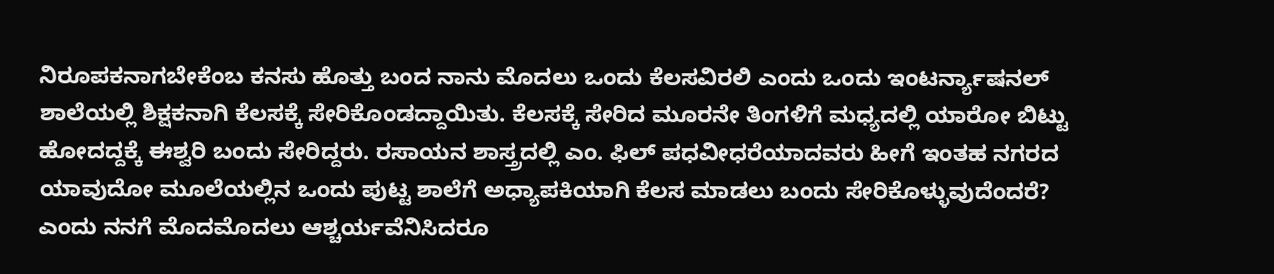ನಿರೂಪಕನಾಗಬೇಕೆಂಬ ಕನಸು ಹೊತ್ತು ಬಂದ ನಾನು ಮೊದಲು ಒಂದು ಕೆಲಸವಿರಲಿ ಎಂದು ಒಂದು ಇಂಟರ್ನ್ಯಾಷನಲ್ ಶಾಲೆಯಲ್ಲಿ ಶಿಕ್ಷಕನಾಗಿ ಕೆಲಸಕ್ಕೆ ಸೇರಿಕೊಂಡದ್ದಾಯಿತು. ಕೆಲಸಕ್ಕೆ ಸೇರಿದ ಮೂರನೇ ತಿಂಗಳಿಗೆ ಮಧ್ಯದಲ್ಲಿ ಯಾರೋ ಬಿಟ್ಟು ಹೋದದ್ದಕ್ಕೆ ಈಶ್ವರಿ ಬಂದು ಸೇರಿದ್ದರು. ರಸಾಯನ ಶಾಸ್ತ್ರದಲ್ಲಿ ಎಂ. ಫಿಲ್ ಪಧವೀಧರೆಯಾದವರು ಹೀಗೆ ಇಂತಹ ನಗರದ ಯಾವುದೋ ಮೂಲೆಯಲ್ಲಿನ ಒಂದು ಪುಟ್ಟ ಶಾಲೆಗೆ ಅಧ್ಯಾಪಕಿಯಾಗಿ ಕೆಲಸ ಮಾಡಲು ಬಂದು ಸೇರಿಕೊಳ್ಳುವುದೆಂದರೆ? ಎಂದು ನನಗೆ ಮೊದಮೊದಲು ಆಶ್ಚರ್ಯವೆನಿಸಿದರೂ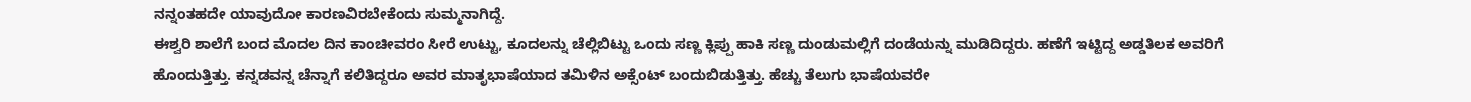ನನ್ನಂತಹದೇ ಯಾವುದೋ ಕಾರಣವಿರಬೇಕೆಂದು ಸುಮ್ಮನಾಗಿದ್ದೆ.
ಈಶ್ವರಿ ಶಾಲೆಗೆ ಬಂದ ಮೊದಲ ದಿನ ಕಾಂಚೀವರಂ ಸೀರೆ ಉಟ್ಟು, ಕೂದಲನ್ನು ಚೆಲ್ಲಿಬಿಟ್ಟು ಒಂದು ಸಣ್ಣ ಕ್ಲಿಪ್ಪು ಹಾಕಿ ಸಣ್ಣ ದುಂಡುಮಲ್ಲಿಗೆ ದಂಡೆಯನ್ನು ಮುಡಿದಿದ್ದರು. ಹಣೆಗೆ ಇಟ್ಟಿದ್ದ ಅಡ್ಡತಿಲಕ ಅವರಿಗೆ ಹೊಂದುತ್ತಿತ್ತು. ಕನ್ನಡವನ್ನ ಚೆನ್ನಾಗೆ ಕಲಿತಿದ್ದರೂ ಅವರ ಮಾತೃಭಾಷೆಯಾದ ತಮಿಳಿನ ಅಕ್ಸೆಂಟ್ ಬಂದುಬಿಡುತ್ತಿತ್ತು. ಹೆಚ್ಚು ತೆಲುಗು ಭಾಷೆಯವರೇ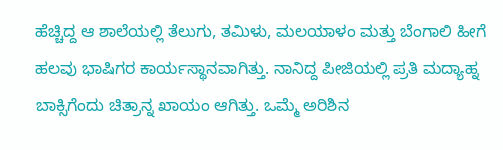ಹೆಚ್ಚಿದ್ದ ಆ ಶಾಲೆಯಲ್ಲಿ ತೆಲುಗು, ತಮಿಳು, ಮಲಯಾಳಂ ಮತ್ತು ಬೆಂಗಾಲಿ ಹೀಗೆ ಹಲವು ಭಾಷಿಗರ ಕಾರ್ಯಸ್ಥಾನವಾಗಿತ್ತು. ನಾನಿದ್ದ ಪೀಜಿಯಲ್ಲಿ ಪ್ರತಿ ಮದ್ಯಾಹ್ನ ಬಾಕ್ಸಿಗೆಂದು ಚಿತ್ರಾನ್ನ ಖಾಯಂ ಆಗಿತ್ತು. ಒಮ್ಮೆ ಅರಿಶಿನ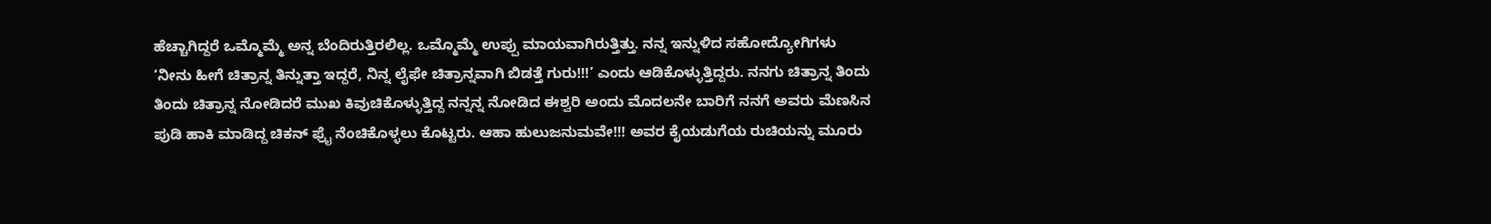ಹೆಚ್ಚಾಗಿದ್ದರೆ ಒಮ್ಮೊಮ್ಮೆ ಅನ್ನ ಬೆಂದಿರುತ್ತಿರಲಿಲ್ಲ. ಒಮ್ಮೊಮ್ಮೆ ಉಪ್ಪು ಮಾಯವಾಗಿರುತ್ತಿತ್ತು. ನನ್ನ ಇನ್ನುಳಿದ ಸಹೋದ್ಯೋಗಿಗಳು ‘ನೀನು ಹೀಗೆ ಚಿತ್ರಾನ್ನ ತಿನ್ನುತ್ತಾ ಇದ್ದರೆ, ನಿನ್ನ ಲೈಫೇ ಚಿತ್ರಾನ್ನವಾಗಿ ಬಿಡತ್ತೆ ಗುರು!!!’ ಎಂದು ಆಡಿಕೊಳ್ಳುತ್ತಿದ್ದರು. ನನಗು ಚಿತ್ರಾನ್ನ ತಿಂದು ತಿಂದು ಚಿತ್ರಾನ್ನ ನೋಡಿದರೆ ಮುಖ ಕಿವುಚಿಕೊಳ್ಳುತ್ತಿದ್ದ ನನ್ನನ್ನ ನೋಡಿದ ಈಶ್ವರಿ ಅಂದು ಮೊದಲನೇ ಬಾರಿಗೆ ನನಗೆ ಅವರು ಮೆಣಸಿನ ಪುಡಿ ಹಾಕಿ ಮಾಡಿದ್ದ ಚಿಕನ್ ಫ್ರೈ ನೆಂಚಿಕೊಳ್ಳಲು ಕೊಟ್ಟರು. ಆಹಾ ಹುಲುಜನುಮವೇ!!! ಅವರ ಕೈಯಡುಗೆಯ ರುಚಿಯನ್ನು ಮೂರು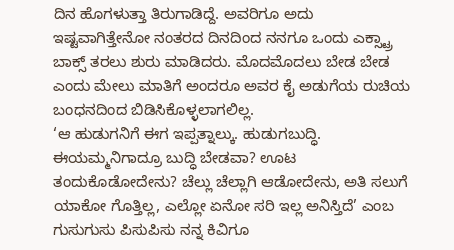ದಿನ ಹೊಗಳುತ್ತಾ ತಿರುಗಾಡಿದ್ದೆ. ಅವರಿಗೂ ಅದು ಇಷ್ಟವಾಗಿತ್ತೇನೋ ನಂತರದ ದಿನದಿಂದ ನನಗೂ ಒಂದು ಎಕ್ಸ್ಟ್ರಾ ಬಾಕ್ಸ್ ತರಲು ಶುರು ಮಾಡಿದರು. ಮೊದಮೊದಲು ಬೇಡ ಬೇಡ ಎಂದು ಮೇಲು ಮಾತಿಗೆ ಅಂದರೂ ಅವರ ಕೈ ಅಡುಗೆಯ ರುಚಿಯ ಬಂಧನದಿಂದ ಬಿಡಿಸಿಕೊಳ್ಳಲಾಗಲಿಲ್ಲ.
‘ಆ ಹುಡುಗನಿಗೆ ಈಗ ಇಪ್ಪತ್ನಾಲ್ಕು. ಹುಡುಗಬುದ್ಧಿ. ಈಯಮ್ಮನಿಗಾದ್ರೂ ಬುದ್ಧಿ ಬೇಡವಾ? ಊಟ ತಂದುಕೊಡೋದೇನು? ಚೆಲ್ಲು ಚೆಲ್ಲಾಗಿ ಆಡೋದೇನು, ಅತಿ ಸಲುಗೆ ಯಾಕೋ ಗೊತ್ತಿಲ್ಲ, ಎಲ್ಲೋ ಏನೋ ಸರಿ ಇಲ್ಲ ಅನಿಸ್ತಿದೆ’ ಎಂಬ ಗುಸುಗುಸು ಪಿಸುಪಿಸು ನನ್ನ ಕಿವಿಗೂ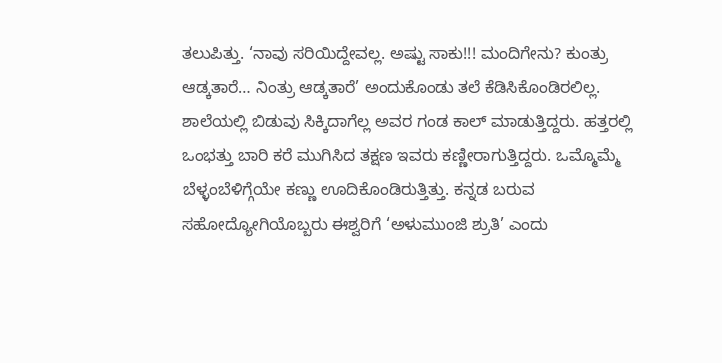ತಲುಪಿತ್ತು. ‘ನಾವು ಸರಿಯಿದ್ದೇವಲ್ಲ. ಅಷ್ಟು ಸಾಕು!!! ಮಂದಿಗೇನು? ಕುಂತ್ರು ಆಡ್ಕತಾರೆ… ನಿಂತ್ರು ಆಡ್ಕತಾರೆ’ ಅಂದುಕೊಂಡು ತಲೆ ಕೆಡಿಸಿಕೊಂಡಿರಲಿಲ್ಲ.
ಶಾಲೆಯಲ್ಲಿ ಬಿಡುವು ಸಿಕ್ಕಿದಾಗೆಲ್ಲ ಅವರ ಗಂಡ ಕಾಲ್ ಮಾಡುತ್ತಿದ್ದರು. ಹತ್ತರಲ್ಲಿ ಒಂಭತ್ತು ಬಾರಿ ಕರೆ ಮುಗಿಸಿದ ತಕ್ಷಣ ಇವರು ಕಣ್ಣೀರಾಗುತ್ತಿದ್ದರು. ಒಮ್ಮೊಮ್ಮೆ ಬೆಳ್ಳಂಬೆಳಿಗ್ಗೆಯೇ ಕಣ್ಣು ಊದಿಕೊಂಡಿರುತ್ತಿತ್ತು. ಕನ್ನಡ ಬರುವ ಸಹೋದ್ಯೋಗಿಯೊಬ್ಬರು ಈಶ್ವರಿಗೆ ‘ಅಳುಮುಂಜಿ ಶ್ರುತಿ’ ಎಂದು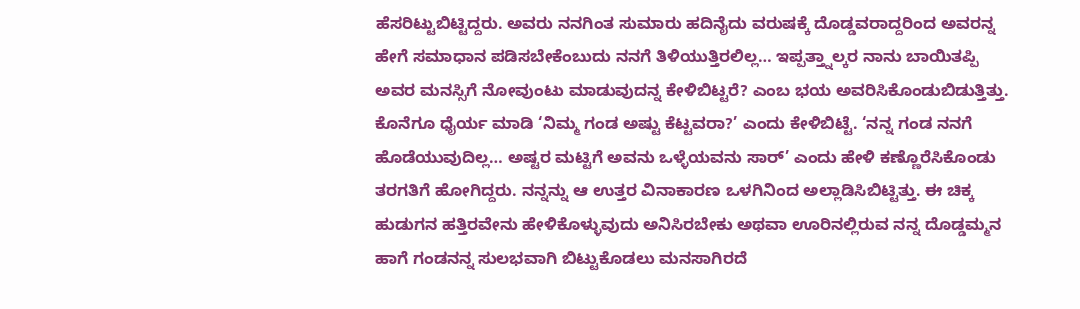ಹೆಸರಿಟ್ಟುಬಿಟ್ಟಿದ್ದರು. ಅವರು ನನಗಿಂತ ಸುಮಾರು ಹದಿನೈದು ವರುಷಕ್ಕೆ ದೊಡ್ಡವರಾದ್ದರಿಂದ ಅವರನ್ನ ಹೇಗೆ ಸಮಾಧಾನ ಪಡಿಸಬೇಕೆಂಬುದು ನನಗೆ ತಿಳಿಯುತ್ತಿರಲಿಲ್ಲ… ಇಪ್ಪತ್ತ್ನಾಲ್ಕರ ನಾನು ಬಾಯಿತಪ್ಪಿ ಅವರ ಮನಸ್ಸಿಗೆ ನೋವುಂಟು ಮಾಡುವುದನ್ನ ಕೇಳಿಬಿಟ್ಟರೆ? ಎಂಬ ಭಯ ಅವರಿಸಿಕೊಂಡುಬಿಡುತ್ತಿತ್ತು. ಕೊನೆಗೂ ಧೈರ್ಯ ಮಾಡಿ ‘ನಿಮ್ಮ ಗಂಡ ಅಷ್ಟು ಕೆಟ್ಟವರಾ?’ ಎಂದು ಕೇಳಿಬಿಟ್ಟೆ. ‘ನನ್ನ ಗಂಡ ನನಗೆ ಹೊಡೆಯುವುದಿಲ್ಲ… ಅಷ್ಟರ ಮಟ್ಟಿಗೆ ಅವನು ಒಳ್ಳೆಯವನು ಸಾರ್’ ಎಂದು ಹೇಳಿ ಕಣ್ಣೊರೆಸಿಕೊಂಡು ತರಗತಿಗೆ ಹೋಗಿದ್ದರು. ನನ್ನನ್ನು ಆ ಉತ್ತರ ವಿನಾಕಾರಣ ಒಳಗಿನಿಂದ ಅಲ್ಲಾಡಿಸಿಬಿಟ್ಟಿತ್ತು. ಈ ಚಿಕ್ಕ ಹುಡುಗನ ಹತ್ತಿರವೇನು ಹೇಳಿಕೊಳ್ಳುವುದು ಅನಿಸಿರಬೇಕು ಅಥವಾ ಊರಿನಲ್ಲಿರುವ ನನ್ನ ದೊಡ್ಡಮ್ಮನ ಹಾಗೆ ಗಂಡನನ್ನ ಸುಲಭವಾಗಿ ಬಿಟ್ಟುಕೊಡಲು ಮನಸಾಗಿರದೆ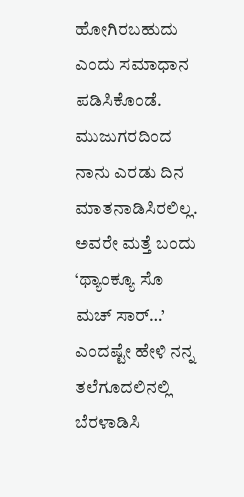ಹೋಗಿರಬಹುದು ಎಂದು ಸಮಾಧಾನ ಪಡಿಸಿಕೊಂಡೆ. ಮುಜುಗರದಿಂದ ನಾನು ಎರಡು ದಿನ ಮಾತನಾಡಿಸಿರಲಿಲ್ಲ. ಅವರೇ ಮತ್ತೆ ಬಂದು ‘ಥ್ಯಾಂಕ್ಯೂ ಸೊ ಮಚ್ ಸಾರ್…’ ಎಂದಷ್ಟೇ ಹೇಳಿ ನನ್ನ ತಲೆಗೂದಲಿನಲ್ಲಿ ಬೆರಳಾಡಿಸಿ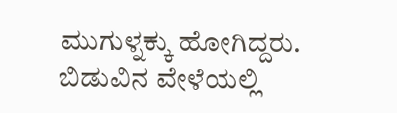ಮುಗುಳ್ನಕ್ಕು ಹೋಗಿದ್ದರು.
ಬಿಡುವಿನ ವೇಳೆಯಲ್ಲಿ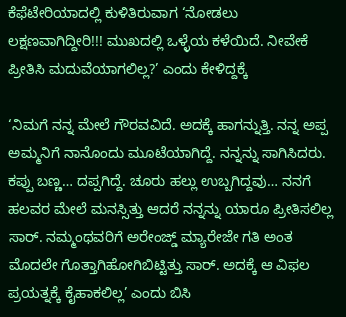ಕೆಫೆಟೇರಿಯಾದಲ್ಲಿ ಕುಳಿತಿರುವಾಗ ‘ನೋಡಲು ಲಕ್ಷಣವಾಗಿದ್ದೀರಿ!!! ಮುಖದಲ್ಲಿ ಒಳ್ಳೆಯ ಕಳೆಯಿದೆ. ನೀವೇಕೆ ಪ್ರೀತಿಸಿ ಮದುವೆಯಾಗಲಿಲ್ಲ?’ ಎಂದು ಕೇಳಿದ್ದಕ್ಕೆ

‘ನಿಮಗೆ ನನ್ನ ಮೇಲೆ ಗೌರವವಿದೆ. ಅದಕ್ಕೆ ಹಾಗನ್ನುತ್ತಿ. ನನ್ನ ಅಪ್ಪ ಅಮ್ಮನಿಗೆ ನಾನೊಂದು ಮೂಟೆಯಾಗಿದ್ದೆ. ನನ್ನನ್ನು ಸಾಗಿಸಿದರು. ಕಪ್ಪು ಬಣ್ಣ… ದಪ್ಪಗಿದ್ದೆ. ಚೂರು ಹಲ್ಲು ಉಬ್ಬಗಿದ್ದವು… ನನಗೆ ಹಲವರ ಮೇಲೆ ಮನಸ್ಸಿತ್ತು ಆದರೆ ನನ್ನನ್ನು ಯಾರೂ ಪ್ರೀತಿಸಲಿಲ್ಲ ಸಾರ್. ನಮ್ಮಂಥವರಿಗೆ ಅರೇಂಜ್ಡ್ ಮ್ಯಾರೇಜೇ ಗತಿ ಅಂತ ಮೊದಲೇ ಗೊತ್ತಾಗಿಹೋಗಿಬಿಟ್ಟಿತ್ತು ಸಾರ್. ಅದಕ್ಕೆ ಆ ವಿಫಲ ಪ್ರಯತ್ನಕ್ಕೆ ಕೈಹಾಕಲಿಲ್ಲ’ ಎಂದು ಬಿಸಿ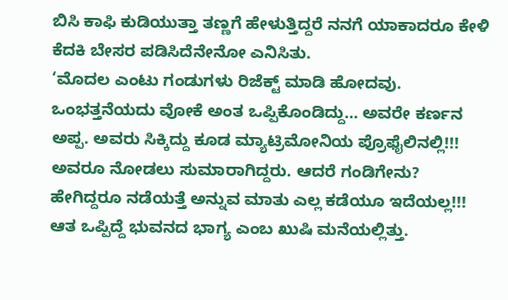ಬಿಸಿ ಕಾಫಿ ಕುಡಿಯುತ್ತಾ ತಣ್ಣಗೆ ಹೇಳುತ್ತಿದ್ದರೆ ನನಗೆ ಯಾಕಾದರೂ ಕೇಳಿ ಕೆದಕಿ ಬೇಸರ ಪಡಿಸಿದೆನೇನೋ ಎನಿಸಿತು.
‘ಮೊದಲ ಎಂಟು ಗಂಡುಗಳು ರಿಜೆಕ್ಟ್ ಮಾಡಿ ಹೋದವು. ಒಂಭತ್ತನೆಯದು ವೋಕೆ ಅಂತ ಒಪ್ಪಿಕೊಂಡಿದ್ದು… ಅವರೇ ಕರ್ಣನ ಅಪ್ಪ. ಅವರು ಸಿಕ್ಕಿದ್ದು ಕೂಡ ಮ್ಯಾಟ್ರಿಮೋನಿಯ ಪ್ರೊಫೈಲಿನಲ್ಲಿ!!! ಅವರೂ ನೋಡಲು ಸುಮಾರಾಗಿದ್ದರು. ಆದರೆ ಗಂಡಿಗೇನು? ಹೇಗಿದ್ದರೂ ನಡೆಯತ್ತೆ ಅನ್ನುವ ಮಾತು ಎಲ್ಲ ಕಡೆಯೂ ಇದೆಯಲ್ಲ!!! ಆತ ಒಪ್ಪಿದ್ದೆ ಭುವನದ ಭಾಗ್ಯ ಎಂಬ ಖುಷಿ ಮನೆಯಲ್ಲಿತ್ತು.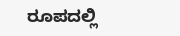ರೂಪದಲ್ಲಿ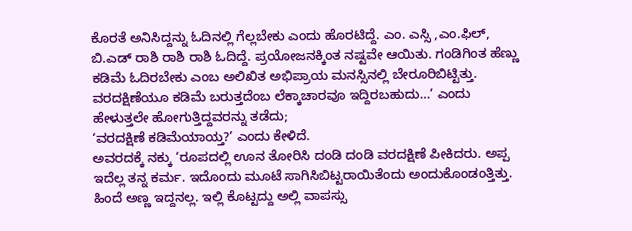ಕೊರತೆ ಅನಿಸಿದ್ದನ್ನು ಓದಿನಲ್ಲಿ ಗೆಲ್ಲಬೇಕು ಎಂದು ಹೊರಟಿದ್ದೆ. ಎಂ. ಎಸ್ಸಿ ,ಎಂ.ಫಿಲ್, ಬಿ.ಎಡ್ ರಾಶಿ ರಾಶಿ ರಾಶಿ ಓದಿದ್ದೆ. ಪ್ರಯೋಜನಕ್ಕಿಂತ ನಷ್ಟವೇ ಆಯಿತು. ಗಂಡಿಗಿಂತ ಹೆಣ್ಣು ಕಡಿಮೆ ಓದಿರಬೇಕು ಎಂಬ ಅಲಿಖಿತ ಅಭಿಪ್ರಾಯ ಮನಸ್ಸಿನಲ್ಲಿ ಬೇರೂರಿಬಿಟ್ಟಿತ್ತು. ವರದಕ್ಷಿಣೆಯೂ ಕಡಿಮೆ ಬರುತ್ತದೆಂಬ ಲೆಕ್ಕಾಚಾರವೂ ಇದ್ದಿರಬಹುದು…’ ಎಂದು ಹೇಳುತ್ತಲೇ ಹೋಗುತ್ತಿದ್ದವರನ್ನು ತಡೆದು;
‘ವರದಕ್ಷಿಣೆ ಕಡಿಮೆಯಾಯ್ತ?’ ಎಂದು ಕೇಳಿದೆ.
ಅವರದಕ್ಕೆ ನಕ್ಕು ‘ರೂಪದಲ್ಲಿ ಊನ ತೋರಿಸಿ ದಂಡಿ ದಂಡಿ ವರದಕ್ಷಿಣೆ ಪೀಕಿದರು. ಅಪ್ಪ ಇದೆಲ್ಲ ತನ್ನ ಕರ್ಮ. ಇದೊಂದು ಮೂಟೆ ಸಾಗಿಸಿಬಿಟ್ಟರಾಯಿತೆಂದು ಅಂದುಕೊಂಡಂತ್ತಿತ್ತು. ಹಿಂದೆ ಅಣ್ಣ ಇದ್ದನಲ್ಲ. ಇಲ್ಲಿ ಕೊಟ್ಟದ್ದು ಅಲ್ಲಿ ವಾಪಸ್ಸು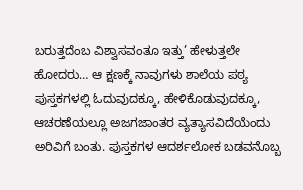ಬರುತ್ತದೆಂಬ ವಿಶ್ವಾಸವಂತೂ ಇತ್ತು’ ಹೇಳುತ್ತಲೇ ಹೋದರು… ಆ ಕ್ಷಣಕ್ಕೆ ನಾವುಗಳು ಶಾಲೆಯ ಪಠ್ಯ ಪುಸ್ತಕಗಳಲ್ಲಿ ಓದುವುದಕ್ಕೂ, ಹೇಳಿಕೊಡುವುದಕ್ಕೂ, ಆಚರಣೆಯಲ್ಲೂ ಅಜಗಜಾಂತರ ವ್ಯತ್ಯಾಸವಿದೆಯೆಂದು ಅರಿವಿಗೆ ಬಂತು. ಪುಸ್ತಕಗಳ ಆದರ್ಶಲೋಕ ಬಡವನೊಬ್ಬ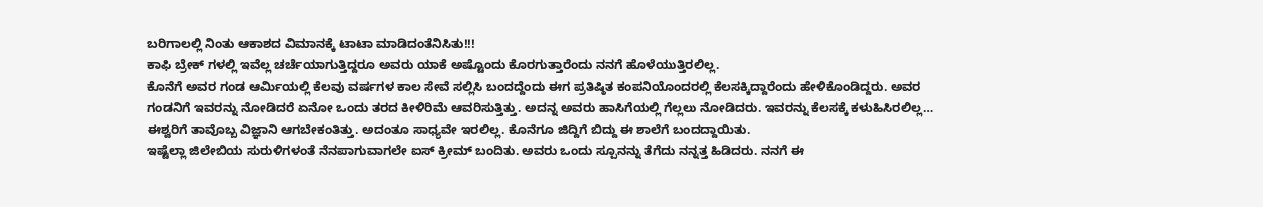ಬರಿಗಾಲಲ್ಲಿ ನಿಂತು ಆಕಾಶದ ವಿಮಾನಕ್ಕೆ ಟಾಟಾ ಮಾಡಿದಂತೆನಿಸಿತು!!!
ಕಾಫಿ ಬ್ರೇಕ್ ಗಳಲ್ಲಿ ಇವೆಲ್ಲ ಚರ್ಚೆಯಾಗುತ್ತಿದ್ದರೂ ಅವರು ಯಾಕೆ ಅಷ್ಟೊಂದು ಕೊರಗುತ್ತಾರೆಂದು ನನಗೆ ಹೊಳೆಯುತ್ತಿರಲಿಲ್ಲ.
ಕೊನೆಗೆ ಅವರ ಗಂಡ ಆರ್ಮಿಯಲ್ಲಿ ಕೆಲವು ವರ್ಷಗಳ ಕಾಲ ಸೇವೆ ಸಲ್ಲಿಸಿ ಬಂದದ್ದೆಂದು ಈಗ ಪ್ರತಿಷ್ಠಿತ ಕಂಪನಿಯೊಂದರಲ್ಲಿ ಕೆಲಸಕ್ಕಿದ್ದಾರೆಂದು ಹೇಳಿಕೊಂಡಿದ್ದರು. ಅವರ ಗಂಡನಿಗೆ ಇವರನ್ನು ನೋಡಿದರೆ ಏನೋ ಒಂದು ತರದ ಕೀಳಿರಿಮೆ ಆವರಿಸುತ್ತಿತ್ತು. ಅದನ್ನ ಅವರು ಹಾಸಿಗೆಯಲ್ಲಿ ಗೆಲ್ಲಲು ನೋಡಿದರು. ಇವರನ್ನು ಕೆಲಸಕ್ಕೆ ಕಳುಹಿಸಿರಲಿಲ್ಲ… ಈಶ್ವರಿಗೆ ತಾವೊಬ್ಬ ವಿಜ್ಞಾನಿ ಆಗಬೇಕಂತಿತ್ತು. ಅದಂತೂ ಸಾಧ್ಯವೇ ಇರಲಿಲ್ಲ. ಕೊನೆಗೂ ಜಿದ್ದಿಗೆ ಬಿದ್ದು ಈ ಶಾಲೆಗೆ ಬಂದದ್ದಾಯಿತು.
ಇಷ್ಟೆಲ್ಲಾ ಜಿಲೇಬಿಯ ಸುರುಳಿಗಳಂತೆ ನೆನಪಾಗುವಾಗಲೇ ಐಸ್ ಕ್ರೀಮ್ ಬಂದಿತು. ಅವರು ಒಂದು ಸ್ಪೂನನ್ನು ತೆಗೆದು ನನ್ನತ್ತ ಹಿಡಿದರು. ನನಗೆ ಈ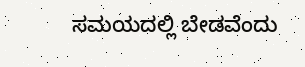ಸಮಯದಲ್ಲಿ ಬೇಡವೆಂದು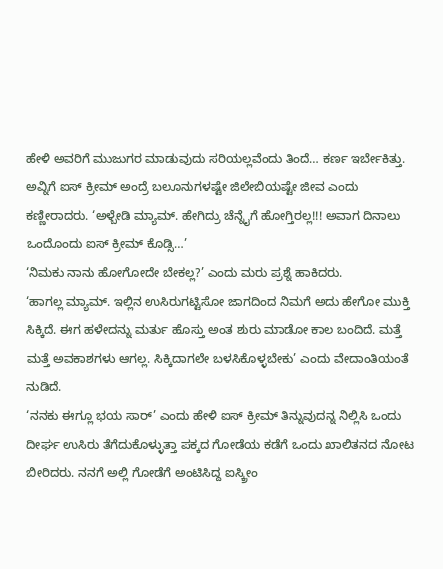ಹೇಳಿ ಅವರಿಗೆ ಮುಜುಗರ ಮಾಡುವುದು ಸರಿಯಲ್ಲವೆಂದು ತಿಂದೆ… ಕರ್ಣ ಇರ್ಬೇಕಿತ್ತು. ಅವ್ನಿಗೆ ಐಸ್ ಕ್ರೀಮ್ ಅಂದ್ರೆ ಬಲೂನುಗಳಷ್ಟೇ ಜಿಲೇಬಿಯಷ್ಟೇ ಜೀವ ಎಂದು ಕಣ್ಣೀರಾದರು. ‘ಅಳ್ಬೇಡಿ ಮ್ಯಾಮ್. ಹೇಗಿದ್ರು ಚೆನ್ನೈಗೆ ಹೋಗ್ತಿರಲ್ಲ!!! ಅವಾಗ ದಿನಾಲು ಒಂದೊಂದು ಐಸ್ ಕ್ರೀಮ್ ಕೊಡ್ಸಿ…’
‘ನಿಮಕು ನಾನು ಹೋಗೋದೇ ಬೇಕಲ್ಲ?’ ಎಂದು ಮರು ಪ್ರಶ್ನೆ ಹಾಕಿದರು.
‘ಹಾಗಲ್ಲ ಮ್ಯಾಮ್. ಇಲ್ಲಿನ ಉಸಿರುಗಟ್ಟಿಸೋ ಜಾಗದಿಂದ ನಿಮಗೆ ಅದು ಹೇಗೋ ಮುಕ್ತಿ ಸಿಕ್ಕಿದೆ. ಈಗ ಹಳೇದನ್ನು ಮರ್ತು ಹೊಸ್ತು ಅಂತ ಶುರು ಮಾಡೋ ಕಾಲ ಬಂದಿದೆ. ಮತ್ತೆ ಮತ್ತೆ ಅವಕಾಶಗಳು ಆಗಲ್ಲ. ಸಿಕ್ಕಿದಾಗಲೇ ಬಳಸಿಕೊಳ್ಳಬೇಕು’ ಎಂದು ವೇದಾಂತಿಯಂತೆ ನುಡಿದೆ.
‘ನನಕು ಈಗ್ಲೂ ಭಯ ಸಾರ್’ ಎಂದು ಹೇಳಿ ಐಸ್ ಕ್ರೀಮ್ ತಿನ್ನುವುದನ್ನ ನಿಲ್ಲಿಸಿ ಒಂದು ದೀರ್ಘ ಉಸಿರು ತೆಗೆದುಕೊಳ್ಳುತ್ತಾ ಪಕ್ಕದ ಗೋಡೆಯ ಕಡೆಗೆ ಒಂದು ಖಾಲಿತನದ ನೋಟ ಬೀರಿದರು. ನನಗೆ ಅಲ್ಲಿ ಗೋಡೆಗೆ ಅಂಟಿಸಿದ್ದ ಐಸ್ಕ್ರೀಂ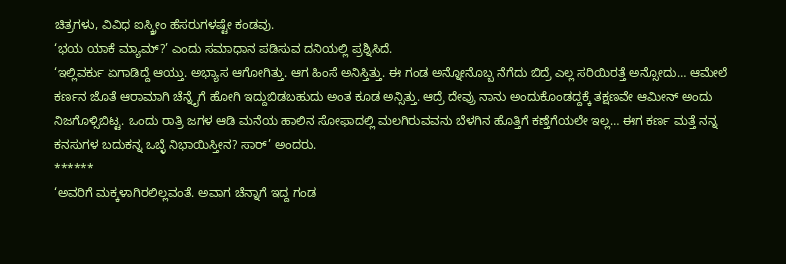ಚಿತ್ರಗಳು, ವಿವಿಧ ಐಸ್ಕ್ರೀಂ ಹೆಸರುಗಳಷ್ಟೇ ಕಂಡವು.
‘ಭಯ ಯಾಕೆ ಮ್ಯಾಮ್?’ ಎಂದು ಸಮಾಧಾನ ಪಡಿಸುವ ದನಿಯಲ್ಲಿ ಪ್ರಶ್ನಿಸಿದೆ.
‘ಇಲ್ಲಿವರ್ಕು ಏಗಾಡಿದ್ದೆ ಆಯ್ತು. ಅಭ್ಯಾಸ ಆಗೋಗಿತ್ತು. ಆಗ ಹಿಂಸೆ ಅನಿಸ್ತಿತ್ತು. ಈ ಗಂಡ ಅನ್ನೋನೊಬ್ಬ ನೆಗೆದು ಬಿದ್ರೆ ಎಲ್ಲ ಸರಿಯಿರತ್ತೆ ಅನ್ಸೋದು… ಆಮೇಲೆ ಕರ್ಣನ ಜೊತೆ ಆರಾಮಾಗಿ ಚೆನ್ನೈಗೆ ಹೋಗಿ ಇದ್ದುಬಿಡಬಹುದು ಅಂತ ಕೂಡ ಅನ್ಸಿತ್ತು. ಆದ್ರೆ ದೇವ್ರು ನಾನು ಅಂದುಕೊಂಡದ್ದಕ್ಕೆ ತಕ್ಷಣವೇ ಆಮೀನ್ ಅಂದು ನಿಜಗೊಳ್ಸಿಬಿಟ್ಟ. ಒಂದು ರಾತ್ರಿ ಜಗಳ ಆಡಿ ಮನೆಯ ಹಾಲಿನ ಸೋಫಾದಲ್ಲಿ ಮಲಗಿರುವವನು ಬೆಳಗಿನ ಹೊತ್ತಿಗೆ ಕಣ್ತೆಗೆಯಲೇ ಇಲ್ಲ… ಈಗ ಕರ್ಣ ಮತ್ತೆ ನನ್ನ ಕನಸುಗಳ ಬದುಕನ್ನ ಒಬ್ಳೆ ನಿಭಾಯಿಸ್ತೀನ? ಸಾರ್’ ಅಂದರು.
******
‘ಅವರಿಗೆ ಮಕ್ಕಳಾಗಿರಲಿಲ್ಲವಂತೆ. ಅವಾಗ ಚೆನ್ನಾಗೆ ಇದ್ದ ಗಂಡ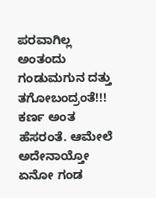ಪರವಾಗಿಲ್ಲ ಅಂತಂದು ಗಂಡುಮಗುನ ದತ್ತು ತಗೋಬಂದ್ರಂತೆ!!! ಕರ್ಣ ಅಂತ ಹೆಸರಂತೆ. ಆಮೇಲೆ ಅದೇನಾಯ್ತೋ ಏನೋ ಗಂಡ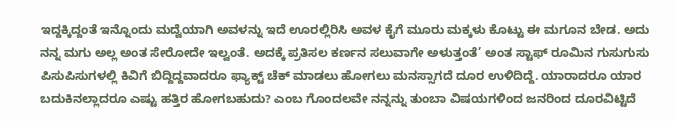ಇದ್ದಕ್ಕಿದ್ದಂತೆ ಇನ್ನೊಂದು ಮದ್ವೆಯಾಗಿ ಅವಳನ್ನು ಇದೆ ಊರಲ್ಲಿರಿಸಿ ಅವಳ ಕೈಗೆ ಮೂರು ಮಕ್ಕಳು ಕೊಟ್ಟು ಈ ಮಗೂನ ಬೇಡ. ಅದು ನನ್ನ ಮಗು ಅಲ್ಲ ಅಂತ ಸೇರೋದೇ ಇಲ್ವಂತೆ. ಅದಕ್ಕೆ ಪ್ರತಿಸಲ ಕರ್ಣನ ಸಲುವಾಗೇ ಅಳುತ್ತಂತೆ’ ಅಂತ ಸ್ಟಾಫ್ ರೂಮಿನ ಗುಸುಗುಸು ಪಿಸುಪಿಸುಗಳಲ್ಲಿ ಕಿವಿಗೆ ಬಿದ್ದಿದ್ದವಾದರೂ ಫ್ಯಾಕ್ಟ್ ಚೆಕ್ ಮಾಡಲು ಹೋಗಲು ಮನಸ್ಸಾಗದೆ ದೂರ ಉಳಿದಿದ್ದೆ. ಯಾರಾದರೂ ಯಾರ ಬದುಕಿನಲ್ಲಾದರೂ ಎಷ್ಟು ಹತ್ತಿರ ಹೋಗಬಹುದು? ಎಂಬ ಗೊಂದಲವೇ ನನ್ನನ್ನು ತುಂಬಾ ವಿಷಯಗಳಿಂದ ಜನರಿಂದ ದೂರವಿಟ್ಟಿದೆ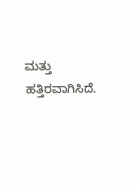ಮತ್ತು ಹತ್ತಿರವಾಗಿಸಿದೆ.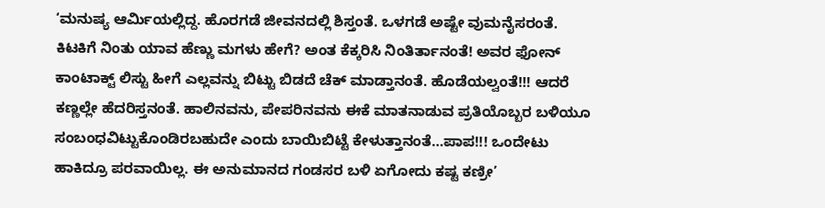‘ಮನುಷ್ಯ ಆರ್ಮಿಯಲ್ಲಿದ್ದ. ಹೊರಗಡೆ ಜೀವನದಲ್ಲಿ ಶಿಸ್ತಂತೆ. ಒಳಗಡೆ ಅಷ್ಟೇ ವುಮನೈಸರಂತೆ. ಕಿಟಕಿಗೆ ನಿಂತು ಯಾವ ಹೆಣ್ಣು ಮಗಳು ಹೇಗೆ? ಅಂತ ಕೆಕ್ಕರಿಸಿ ನಿಂತಿರ್ತಾನಂತೆ! ಅವರ ಫೋನ್ ಕಾಂಟಾಕ್ಟ್ ಲಿಸ್ಟು ಹೀಗೆ ಎಲ್ಲವನ್ನು ಬಿಟ್ಟು ಬಿಡದೆ ಚೆಕ್ ಮಾಡ್ತಾನಂತೆ. ಹೊಡೆಯಲ್ವಂತೆ!!! ಆದರೆ ಕಣ್ಣಲ್ಲೇ ಹೆದರಿಸ್ತನಂತೆ. ಹಾಲಿನವನು, ಪೇಪರಿನವನು ಈಕೆ ಮಾತನಾಡುವ ಪ್ರತಿಯೊಬ್ಬರ ಬಳಿಯೂ ಸಂಬಂಧವಿಟ್ಟುಕೊಂಡಿರಬಹುದೇ ಎಂದು ಬಾಯಿಬಿಟ್ಟೆ ಕೇಳುತ್ತಾನಂತೆ…ಪಾಪ!!! ಒಂದೇಟು ಹಾಕಿದ್ರೂ ಪರವಾಯಿಲ್ಲ. ಈ ಅನುಮಾನದ ಗಂಡಸರ ಬಳಿ ಏಗೋದು ಕಷ್ಟ ಕಣ್ರೀ’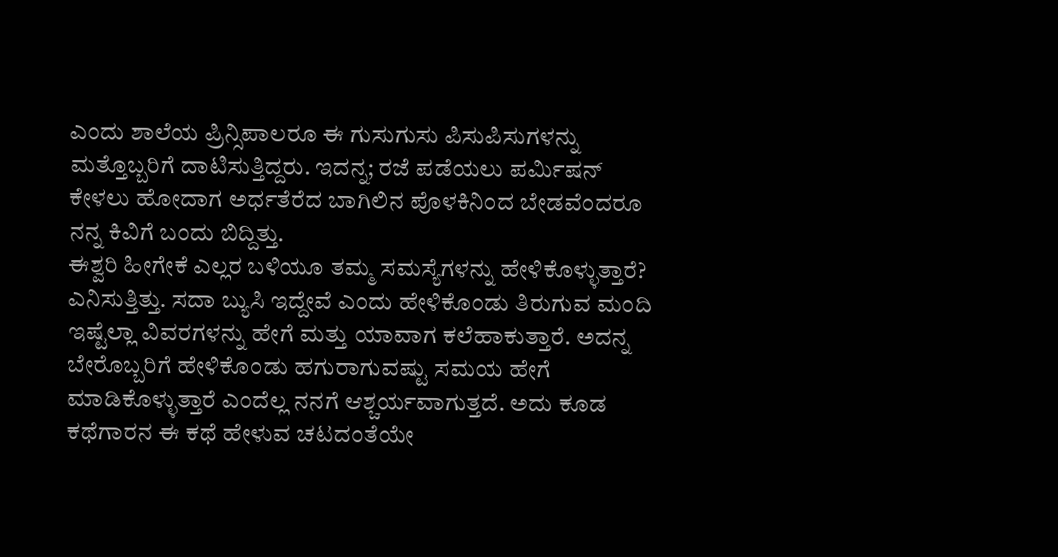ಎಂದು ಶಾಲೆಯ ಪ್ರಿನ್ಸಿಪಾಲರೂ ಈ ಗುಸುಗುಸು ಪಿಸುಪಿಸುಗಳನ್ನು ಮತ್ತೊಬ್ಬರಿಗೆ ದಾಟಿಸುತ್ತಿದ್ದರು. ಇದನ್ನ; ರಜೆ ಪಡೆಯಲು ಪರ್ಮಿಷನ್ ಕೇಳಲು ಹೋದಾಗ ಅರ್ಧತೆರೆದ ಬಾಗಿಲಿನ ಪೊಳಕಿನಿಂದ ಬೇಡವೆಂದರೂ ನನ್ನ ಕಿವಿಗೆ ಬಂದು ಬಿದ್ದಿತ್ತು.
ಈಶ್ವರಿ ಹೀಗೇಕೆ ಎಲ್ಲರ ಬಳಿಯೂ ತಮ್ಮ ಸಮಸ್ಯೆಗಳನ್ನು ಹೇಳಿಕೊಳ್ಳುತ್ತಾರೆ? ಎನಿಸುತ್ತಿತ್ತು. ಸದಾ ಬ್ಯುಸಿ ಇದ್ದೇವೆ ಎಂದು ಹೇಳಿಕೊಂಡು ತಿರುಗುವ ಮಂದಿ ಇಷ್ಟೆಲ್ಲಾ ವಿವರಗಳನ್ನು ಹೇಗೆ ಮತ್ತು ಯಾವಾಗ ಕಲೆಹಾಕುತ್ತಾರೆ. ಅದನ್ನ ಬೇರೊಬ್ಬರಿಗೆ ಹೇಳಿಕೊಂಡು ಹಗುರಾಗುವಷ್ಟು ಸಮಯ ಹೇಗೆ ಮಾಡಿಕೊಳ್ಳುತ್ತಾರೆ ಎಂದೆಲ್ಲ ನನಗೆ ಆಶ್ಚರ್ಯವಾಗುತ್ತದೆ. ಅದು ಕೂಡ ಕಥೆಗಾರನ ಈ ಕಥೆ ಹೇಳುವ ಚಟದಂತೆಯೇ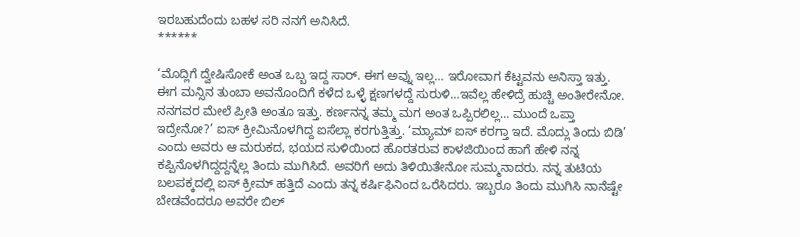ಇರಬಹುದೆಂದು ಬಹಳ ಸರಿ ನನಗೆ ಅನಿಸಿದೆ.
******

‘ಮೊದ್ಲಿಗೆ ದ್ವೇಷಿಸೋಕೆ ಅಂತ ಒಬ್ಬ ಇದ್ದ ಸಾರ್. ಈಗ ಅವ್ನು ಇಲ್ಲ… ಇರೋವಾಗ ಕೆಟ್ಟವನು ಅನಿಸ್ತಾ ಇತ್ತು. ಈಗ ಮನ್ಸಿನ ತುಂಬಾ ಅವನೊಂದಿಗೆ ಕಳೆದ ಒಳ್ಳೆ ಕ್ಷಣಗಳದ್ದೆ ಸುರುಳಿ…ಇವೆಲ್ಲ ಹೇಳಿದ್ರೆ ಹುಚ್ಚಿ ಅಂತೀರೇನೋ. ನನಗವರ ಮೇಲೆ ಪ್ರೀತಿ ಅಂತೂ ಇತ್ತು. ಕರ್ಣನನ್ನ ತಮ್ಮ ಮಗ ಅಂತ ಒಪ್ಪಿರಲಿಲ್ಲ… ಮುಂದೆ ಒಪ್ತಾ ಇದ್ರೇನೋ?’ ಐಸ್ ಕ್ರೀಮಿನೊಳಗಿದ್ದ ಐಸೆಲ್ಲಾ ಕರಗುತ್ತಿತ್ತು. ‘ಮ್ಯಾಮ್ ಐಸ್ ಕರಗ್ತಾ ಇದೆ. ಮೊದ್ಲು ತಿಂದು ಬಿಡಿ’ ಎಂದು ಅವರು ಆ ಮರುಕದ, ಭಯದ ಸುಳಿಯಿಂದ ಹೊರತರುವ ಕಾಳಜಿಯಿಂದ ಹಾಗೆ ಹೇಳಿ ನನ್ನ ಕಪ್ಪಿನೊಳಗಿದ್ದದ್ದನ್ನೆಲ್ಲ ತಿಂದು ಮುಗಿಸಿದೆ. ಅವರಿಗೆ ಅದು ತಿಳಿಯಿತೇನೋ ಸುಮ್ಮನಾದರು. ನನ್ನ ತುಟಿಯ ಬಲಪಕ್ಕದಲ್ಲಿ ಐಸ್ ಕ್ರೀಮ್ ಹತ್ತಿದೆ ಎಂದು ತನ್ನ ಕರ್ಷಿಫಿನಿಂದ ಒರೆಸಿದರು. ಇಬ್ಬರೂ ತಿಂದು ಮುಗಿಸಿ ನಾನೆಷ್ಟೇ ಬೇಡವೆಂದರೂ ಅವರೇ ಬಿಲ್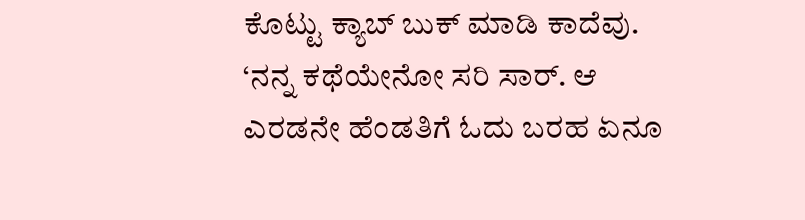ಕೊಟ್ಟು ಕ್ಯಾಬ್ ಬುಕ್ ಮಾಡಿ ಕಾದೆವು.
‘ನನ್ನ ಕಥೆಯೇನೋ ಸರಿ ಸಾರ್. ಆ ಎರಡನೇ ಹೆಂಡತಿಗೆ ಓದು ಬರಹ ಏನೂ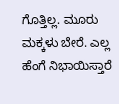ಗೊತ್ತಿಲ್ಲ. ಮೂರು ಮಕ್ಕಳು ಬೇರೆ. ಎಲ್ಲ ಹೆಂಗೆ ನಿಭಾಯಿಸ್ತಾರೆ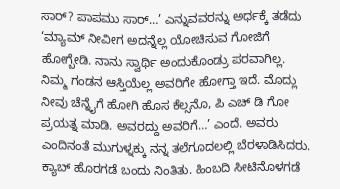ಸಾರ್? ಪಾಪಮು ಸಾರ್…’ ಎನ್ನುವವರನ್ನು ಅರ್ಧಕ್ಕೆ ತಡೆದು ‘ಮ್ಯಾಮ್ ನೀವೀಗ ಅದನ್ನೆಲ್ಲ ಯೋಚಿಸುವ ಗೋಜಿಗೆ ಹೋಗ್ಬೇಡಿ. ನಾನು ಸ್ವಾರ್ಥಿ ಅಂದುಕೊಂಡ್ರು ಪರವಾಗಿಲ್ಲ. ನಿಮ್ಮ ಗಂಡನ ಆಸ್ತಿಯೆಲ್ಲ ಅವರಿಗೇ ಹೋಗ್ತಾ ಇದೆ. ಮೊದ್ಲು ನೀವು ಚೆನ್ನೈಗೆ ಹೋಗಿ ಹೊಸ ಕೆಲ್ಸನೊ, ಪಿ ಎಚ್ ಡಿ ಗೋ ಪ್ರಯತ್ನ ಮಾಡಿ. ಅವರದ್ದು ಅವರಿಗೆ…’ ಎಂದೆ. ಅವರು ಎಂದಿನಂತೆ ಮುಗುಳ್ನಕ್ಕು ನನ್ನ ತಲೆಗೂದಲಲ್ಲಿ ಬೆರಳಾಡಿಸಿದರು. ಕ್ಯಾಬ್ ಹೊರಗಡೆ ಬಂದು ನಿಂತಿತು. ಹಿಂಬದಿ ಸೀಟಿನೊಳಗಡೆ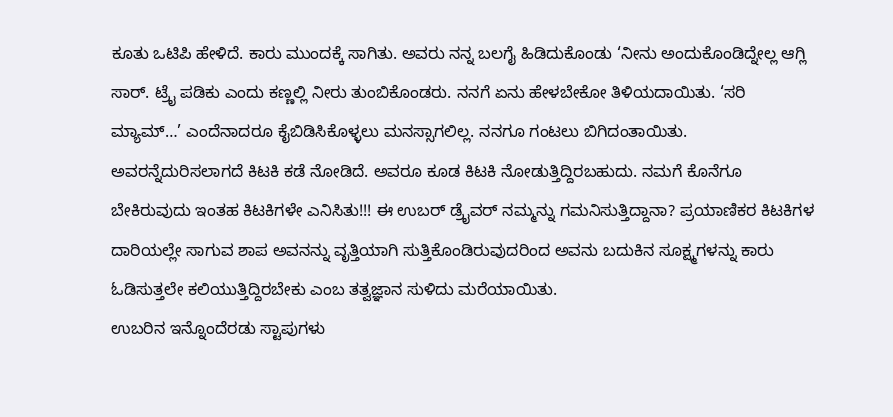ಕೂತು ಒಟಿಪಿ ಹೇಳಿದೆ. ಕಾರು ಮುಂದಕ್ಕೆ ಸಾಗಿತು. ಅವರು ನನ್ನ ಬಲಗೈ ಹಿಡಿದುಕೊಂಡು ‘ನೀನು ಅಂದುಕೊಂಡಿದ್ನೇಲ್ಲ ಆಗ್ಲಿ ಸಾರ್. ಟ್ರೈ ಪಡಿಕು ಎಂದು ಕಣ್ಣಲ್ಲಿ ನೀರು ತುಂಬಿಕೊಂಡರು. ನನಗೆ ಏನು ಹೇಳಬೇಕೋ ತಿಳಿಯದಾಯಿತು. ‘ಸರಿ ಮ್ಯಾಮ್…’ ಎಂದೆನಾದರೂ ಕೈಬಿಡಿಸಿಕೊಳ್ಳಲು ಮನಸ್ಸಾಗಲಿಲ್ಲ. ನನಗೂ ಗಂಟಲು ಬಿಗಿದಂತಾಯಿತು. ಅವರನ್ನೆದುರಿಸಲಾಗದೆ ಕಿಟಕಿ ಕಡೆ ನೋಡಿದೆ. ಅವರೂ ಕೂಡ ಕಿಟಕಿ ನೋಡುತ್ತಿದ್ದಿರಬಹುದು. ನಮಗೆ ಕೊನೆಗೂ ಬೇಕಿರುವುದು ಇಂತಹ ಕಿಟಕಿಗಳೇ ಎನಿಸಿತು!!! ಈ ಉಬರ್ ಡ್ರೈವರ್ ನಮ್ಮನ್ನು ಗಮನಿಸುತ್ತಿದ್ದಾನಾ? ಪ್ರಯಾಣಿಕರ ಕಿಟಕಿಗಳ ದಾರಿಯಲ್ಲೇ ಸಾಗುವ ಶಾಪ ಅವನನ್ನು ವೃತ್ತಿಯಾಗಿ ಸುತ್ತಿಕೊಂಡಿರುವುದರಿಂದ ಅವನು ಬದುಕಿನ ಸೂಕ್ಷ್ಮಗಳನ್ನು ಕಾರು ಓಡಿಸುತ್ತಲೇ ಕಲಿಯುತ್ತಿದ್ದಿರಬೇಕು ಎಂಬ ತತ್ವಜ್ಞಾನ ಸುಳಿದು ಮರೆಯಾಯಿತು.
ಉಬರಿನ ಇನ್ನೊಂದೆರಡು ಸ್ಟಾಪುಗಳು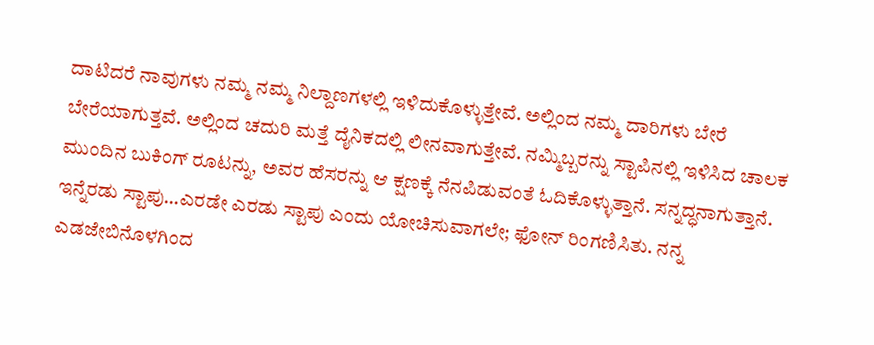ದಾಟಿದರೆ ನಾವುಗಳು ನಮ್ಮ ನಮ್ಮ ನಿಲ್ದಾಣಗಳಲ್ಲಿ ಇಳಿದುಕೊಳ್ಳುತ್ತೇವೆ. ಅಲ್ಲಿಂದ ನಮ್ಮ ದಾರಿಗಳು ಬೇರೆ ಬೇರೆಯಾಗುತ್ತವೆ. ಅಲ್ಲಿಂದ ಚದುರಿ ಮತ್ತೆ ದೈನಿಕದಲ್ಲಿ ಲೀನವಾಗುತ್ತೇವೆ. ನಮ್ಮಿಬ್ಬರನ್ನು ಸ್ಟಾಪಿನಲ್ಲಿ ಇಳಿಸಿದ ಚಾಲಕ ಮುಂದಿನ ಬುಕಿಂಗ್ ರೂಟನ್ನು, ಅವರ ಹೆಸರನ್ನು ಆ ಕ್ಷಣಕ್ಕೆ ನೆನಪಿಡುವಂತೆ ಓದಿಕೊಳ್ಳುತ್ತಾನೆ. ಸನ್ನದ್ಧನಾಗುತ್ತಾನೆ. ಇನ್ನೆರಡು ಸ್ಟಾಪು…ಎರಡೇ ಎರಡು ಸ್ಟಾಪು ಎಂದು ಯೋಚಿಸುವಾಗಲೇ; ಫೋನ್ ರಿಂಗಣಿಸಿತು. ನನ್ನ ಎಡಜೇಬಿನೊಳಗಿಂದ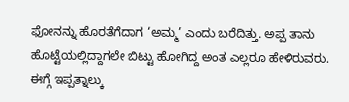ಫೋನನ್ನು ಹೊರತೆಗೆದಾಗ ‘ಅಮ್ಮ’ ಎಂದು ಬರೆದಿತ್ತು. ಅಪ್ಪ ತಾನು ಹೊಟ್ಟೆಯಲ್ಲಿದ್ದಾಗಲೇ ಬಿಟ್ಟು ಹೋಗಿದ್ದ ಅಂತ ಎಲ್ಲರೂ ಹೇಳಿರುವರು. ಈಗ್ಗೆ ಇಪ್ಪತ್ನಾಲ್ಕು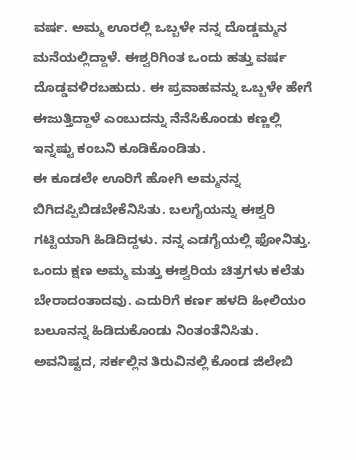ವರ್ಷ. ಅಮ್ಮ ಊರಲ್ಲಿ ಒಬ್ಬಳೇ ನನ್ನ ದೊಡ್ಡಮ್ಮನ ಮನೆಯಲ್ಲಿದ್ದಾಳೆ. ಈಶ್ವರಿಗಿಂತ ಒಂದು ಹತ್ತು ವರ್ಷ ದೊಡ್ಡವಳಿರಬಹುದು. ಈ ಪ್ರವಾಹವನ್ನು ಒಬ್ಬಳೇ ಹೇಗೆ ಈಜುತ್ತಿದ್ದಾಳೆ ಎಂಬುದನ್ನು ನೆನೆಸಿಕೊಂಡು ಕಣ್ಣಲ್ಲಿ ಇನ್ನಷ್ಟು ಕಂಬನಿ ಕೂಡಿಕೊಂಡಿತು.
ಈ ಕೂಡಲೇ ಊರಿಗೆ ಹೋಗಿ ಅಮ್ಮನನ್ನ ಬಿಗಿದಪ್ಪಿಬಿಡಬೇಕೆನಿಸಿತು. ಬಲಗೈಯನ್ನು ಈಶ್ವರಿ ಗಟ್ಟಿಯಾಗಿ ಹಿಡಿದಿದ್ದಳು. ನನ್ನ ಎಡಗೈಯಲ್ಲಿ ಫೋನಿತ್ತು. ಒಂದು ಕ್ಷಣ ಅಮ್ಮ ಮತ್ತು ಈಶ್ವರಿಯ ಚಿತ್ರಗಳು ಕಲೆತು ಬೇರಾದಂತಾದವು. ಎದುರಿಗೆ ಕರ್ಣ ಹಳದಿ ಹೀಲಿಯಂ ಬಲೂನನ್ನ ಹಿಡಿದುಕೊಂಡು ನಿಂತಂತೆನಿಸಿತು. ಅವನಿಷ್ಟದ, ಸರ್ಕಲ್ಲಿನ ತಿರುವಿನಲ್ಲಿ ಕೊಂಡ ಜಿಲೇಬಿ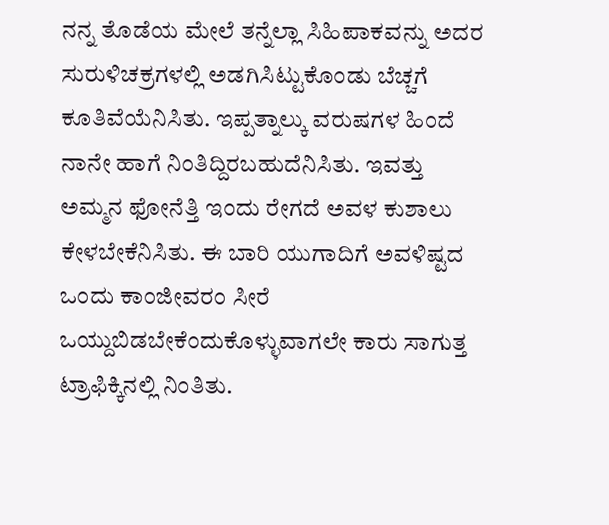ನನ್ನ ತೊಡೆಯ ಮೇಲೆ ತನ್ನೆಲ್ಲಾ ಸಿಹಿಪಾಕವನ್ನು ಅದರ ಸುರುಳಿಚಕ್ರಗಳಲ್ಲಿ ಅಡಗಿಸಿಟ್ಟುಕೊಂಡು ಬೆಚ್ಚಗೆ ಕೂತಿವೆಯೆನಿಸಿತು. ಇಪ್ಪತ್ನಾಲ್ಕು ವರುಷಗಳ ಹಿಂದೆ ನಾನೇ ಹಾಗೆ ನಿಂತಿದ್ದಿರಬಹುದೆನಿಸಿತು. ಇವತ್ತು ಅಮ್ಮನ ಫೋನೆತ್ತಿ ಇಂದು ರೇಗದೆ ಅವಳ ಕುಶಾಲು ಕೇಳಬೇಕೆನಿಸಿತು. ಈ ಬಾರಿ ಯುಗಾದಿಗೆ ಅವಳಿಷ್ಟದ ಒಂದು ಕಾಂಜೀವರಂ ಸೀರೆ ಒಯ್ದುಬಿಡಬೇಕೆಂದುಕೊಳ್ಳುವಾಗಲೇ ಕಾರು ಸಾಗುತ್ತ ಟ್ರಾಫಿಕ್ಕಿನಲ್ಲಿ ನಿಂತಿತು.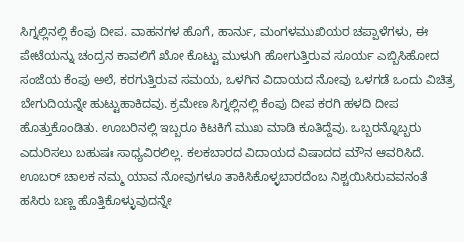ಸಿಗ್ನಲ್ಲಿನಲ್ಲಿ ಕೆಂಪು ದೀಪ. ವಾಹನಗಳ ಹೊಗೆ, ಹಾರ್ನು, ಮಂಗಳಮುಖಿಯರ ಚಪ್ಪಾಳೆಗಳು, ಈ ಪೇಟೆಯನ್ನು ಚಂದ್ರನ ಕಾವಲಿಗೆ ಖೋ ಕೊಟ್ಟು ಮುಳುಗಿ ಹೋಗುತ್ತಿರುವ ಸೂರ್ಯ ಎಬ್ಬಿಸಿಹೋದ ಸಂಜೆಯ ಕೆಂಪು ಅಲೆ, ಕರಗುತ್ತಿರುವ ಸಮಯ, ಒಳಗಿನ ವಿದಾಯದ ನೋವು ಒಳಗಡೆ ಒಂದು ವಿಚಿತ್ರ ಬೇಗುದಿಯನ್ನೇ ಹುಟ್ಟುಹಾಕಿದವು. ಕ್ರಮೇಣ ಸಿಗ್ನಲ್ಲಿನಲ್ಲಿ ಕೆಂಪು ದೀಪ ಕರಗಿ ಹಳದಿ ದೀಪ ಹೊತ್ತುಕೊಂಡಿತು. ಊಬರಿನಲ್ಲಿ ಇಬ್ಬರೂ ಕಿಟಕಿಗೆ ಮುಖ ಮಾಡಿ ಕೂತಿದ್ದೆವು. ಒಬ್ಬರನ್ನೊಬ್ಬರು ಎದುರಿಸಲು ಬಹುಷಃ ಸಾಧ್ಯವಿರಲಿಲ್ಲ. ಕಲಕಬಾರದ ವಿದಾಯದ ವಿಷಾದದ ಮೌನ ಆವರಿಸಿದೆ. ಊಬರ್ ಚಾಲಕ ನಮ್ಮ ಯಾವ ನೋವುಗಳೂ ತಾಕಿಸಿಕೊಳ್ಳಬಾರದೆಂಬ ನಿಶ್ಚಯಿಸಿರುವವನಂತೆ ಹಸಿರು ಬಣ್ಣ ಹೊತ್ತಿಕೊಳ್ಳುವುದನ್ನೇ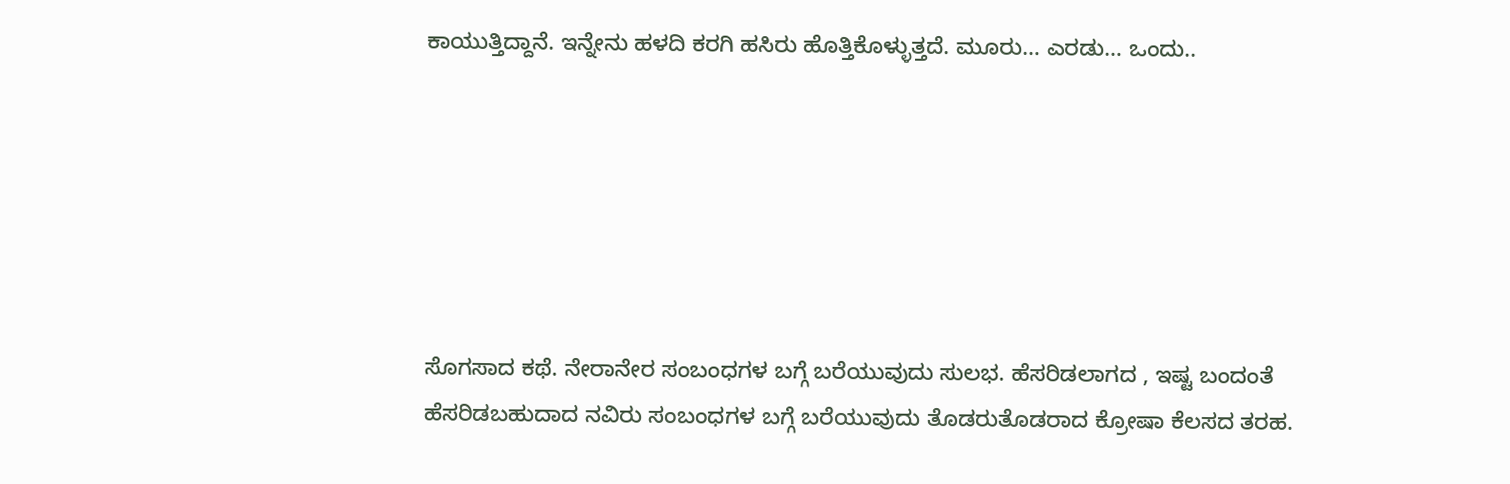ಕಾಯುತ್ತಿದ್ದಾನೆ. ಇನ್ನೇನು ಹಳದಿ ಕರಗಿ ಹಸಿರು ಹೊತ್ತಿಕೊಳ್ಳುತ್ತದೆ. ಮೂರು… ಎರಡು… ಒಂದು..






ಸೊಗಸಾದ ಕಥೆ. ನೇರಾನೇರ ಸಂಬಂಧಗಳ ಬಗ್ಗೆ ಬರೆಯುವುದು ಸುಲಭ. ಹೆಸರಿಡಲಾಗದ , ಇಷ್ಟ ಬಂದಂತೆ ಹೆಸರಿಡಬಹುದಾದ ನವಿರು ಸಂಬಂಧಗಳ ಬಗ್ಗೆ ಬರೆಯುವುದು ತೊಡರುತೊಡರಾದ ಕ್ರೋಷಾ ಕೆಲಸದ ತರಹ.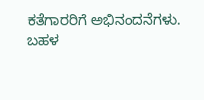ಕತೆಗಾರರಿಗೆ ಅಭಿನಂದನೆಗಳು.
ಬಹಳ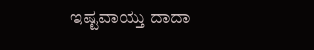ಇಷ್ಟವಾಯ್ತು ದಾದಾ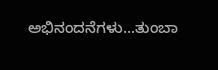ಅಭಿನಂದನೆಗಳು…ತುಂಬಾ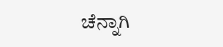ಚೆನ್ನಾಗಿ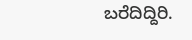ಬರೆದಿದ್ದಿರಿ.